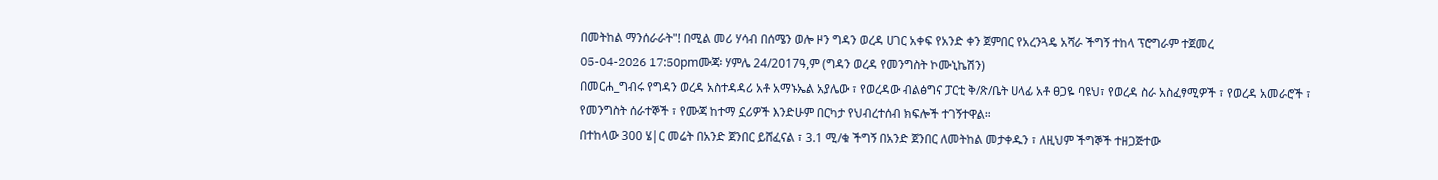በመትከል ማንሰራራት"! በሚል መሪ ሃሳብ በሰሜን ወሎ ዞን ግዳን ወረዳ ሀገር አቀፍ የአንድ ቀን ጀምበር የአረንጓዴ አሻራ ችግኝ ተከላ ፕሮግራም ተጀመረ
05-04-2026 17:50pmሙጃ፡ ሃምሌ 24/2017ዓ,ም (ግዳን ወረዳ የመንግስት ኮሙኒኬሽን)
በመርሐ_ግብሩ የግዳን ወረዳ አስተዳዳሪ አቶ አማኑኤል አያሌው ፣ የወረዳው ብልፅግና ፓርቲ ቅ/ጽ/ቤት ሀላፊ አቶ ፀጋዬ ባዩህ፣ የወረዳ ስራ አስፈፃሚዎች ፣ የወረዳ አመራሮች ፣ የመንግስት ሰራተኞች ፣ የሙጃ ከተማ ኗሪዎች እንድሁም በርካታ የህብረተሰብ ክፍሎች ተገኝተዋል።
በተከላው 300 ሄ|ር መሬት በአንድ ጀንበር ይሸፈናል ፣ 3.1 ሚ/ቁ ችግኝ በአንድ ጀንበር ለመትከል መታቀዱን ፣ ለዚህም ችግኞች ተዘጋጅተው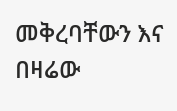መቅረባቸውን እና በዛሬው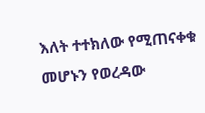እለት ተተክለው የሚጠናቀቁ መሆኑን የወረዳው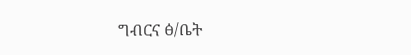ግብርና ፅ/ቤት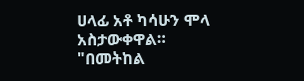ሀላፊ አቶ ካሳሁን ሞላ አስታውቀዋል።
"በመትከል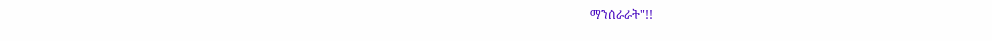ማንሰራራት"!!